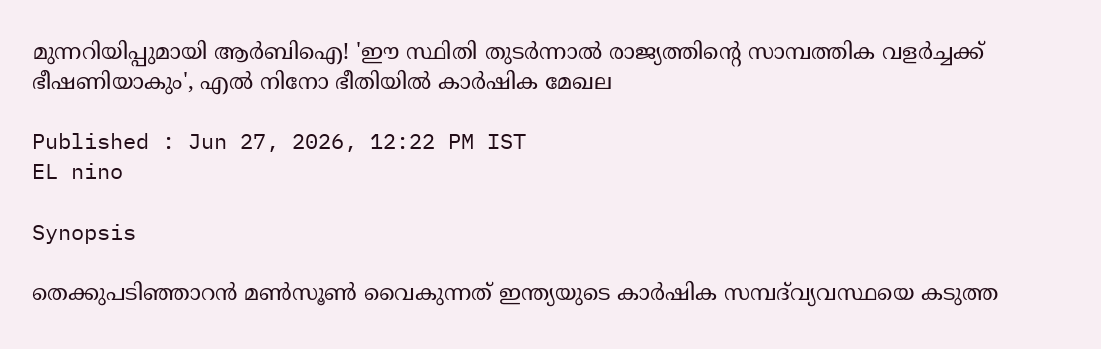മുന്നറിയിപ്പുമായി ആർബിഐ! 'ഈ സ്ഥിതി തുടർന്നാൽ രാജ്യത്തിന്റെ സാമ്പത്തിക വളർച്ചക്ക് ഭീഷണിയാകും', എല്‍ നിനോ ഭീതിയില്‍ കാര്‍ഷിക മേഖല

Published : Jun 27, 2026, 12:22 PM IST
EL nino

Synopsis

തെക്കുപടിഞ്ഞാറൻ മൺസൂൺ വൈകുന്നത് ഇന്ത്യയുടെ കാർഷിക സമ്പദ്‌വ്യവസ്ഥയെ കടുത്ത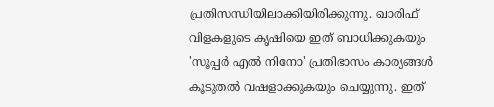പ്രതിസന്ധിയിലാക്കിയിരിക്കുന്നു. ഖാരിഫ് വിളകളുടെ കൃഷിയെ ഇത് ബാധിക്കുകയും 'സൂപ്പർ എൽ നിനോ' പ്രതിഭാസം കാര്യങ്ങൾ കൂടുതൽ വഷളാക്കുകയും ചെയ്യുന്നു. ഇത്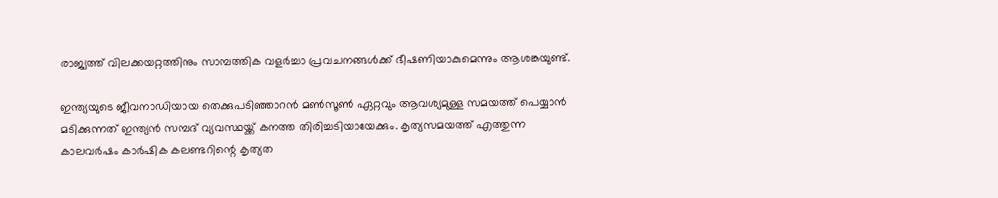രാജ്യത്ത് വിലക്കയറ്റത്തിനും സാമ്പത്തിക വളർച്ചാ പ്രവചനങ്ങൾക്ക് ഭീഷണിയാകുമെന്നും ആശങ്കയുണ്ട്.

ഇന്ത്യയുടെ ജീവനാഡിയായ തെക്കുപടിഞ്ഞാറന്‍ മണ്‍സൂണ്‍ ഏറ്റവും ആവശ്യമുള്ള സമയത്ത് പെയ്യാന്‍ മടിക്കുന്നത് ഇന്ത്യന്‍ സമ്പദ് വ്യവസ്ഥയ്ക്ക് കനത്ത തിരിച്ചടിയായേക്കും. കൃത്യസമയത്ത് എത്തുന്ന കാലവര്‍ഷം കാര്‍ഷിക കലണ്ടറിന്റെ കൃത്യത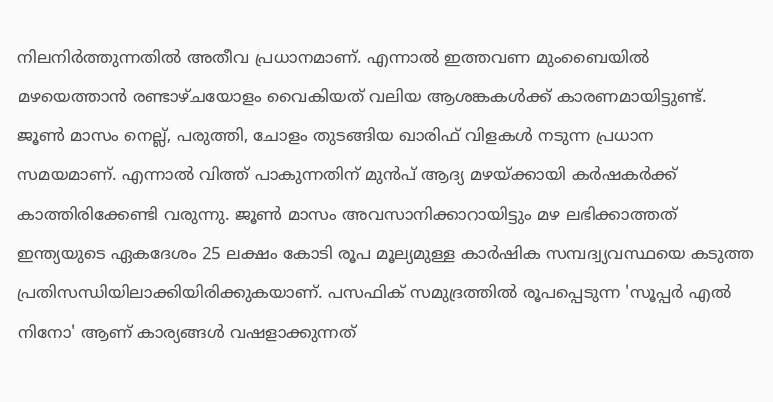നിലനിര്‍ത്തുന്നതില്‍ അതീവ പ്രധാനമാണ്. എന്നാല്‍ ഇത്തവണ മുംബൈയില്‍ മഴയെത്താന്‍ രണ്ടാഴ്ചയോളം വൈകിയത് വലിയ ആശങ്കകള്‍ക്ക് കാരണമായിട്ടുണ്ട്. ജൂണ്‍ മാസം നെല്ല്, പരുത്തി, ചോളം തുടങ്ങിയ ഖാരിഫ് വിളകള്‍ നടുന്ന പ്രധാന സമയമാണ്. എന്നാല്‍ വിത്ത് പാകുന്നതിന് മുന്‍പ് ആദ്യ മഴയ്ക്കായി കര്‍ഷകര്‍ക്ക് കാത്തിരിക്കേണ്ടി വരുന്നു. ജൂണ്‍ മാസം അവസാനിക്കാറായിട്ടും മഴ ലഭിക്കാത്തത് ഇന്ത്യയുടെ ഏകദേശം 25 ലക്ഷം കോടി രൂപ മൂല്യമുള്ള കാര്‍ഷിക സമ്പദ്വ്യവസ്ഥയെ കടുത്ത പ്രതിസന്ധിയിലാക്കിയിരിക്കുകയാണ്. പസഫിക് സമുദ്രത്തില്‍ രൂപപ്പെടുന്ന 'സൂപ്പര്‍ എല്‍ നിനോ' ആണ് കാര്യങ്ങള്‍ വഷളാക്കുന്നത്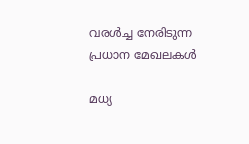വരള്‍ച്ച നേരിടുന്ന പ്രധാന മേഖലകള്‍

മധ്യ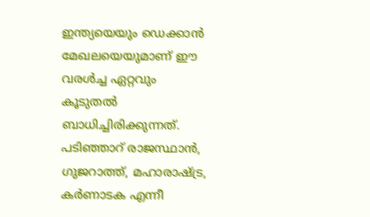ഇന്ത്യയെയും ഡെക്കാന്‍ മേഖലയെയുമാണ് ഈ വരള്‍ച്ച ഏറ്റവും കൂടുതല്‍ ബാധിച്ചിരിക്കുന്നത്. പടിഞ്ഞാറ് രാജസ്ഥാന്‍, ഗുജറാത്ത്, മഹാരാഷ്ട്ര, കര്‍ണാടക എന്നീ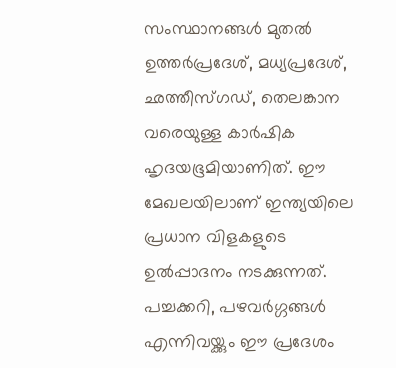സംസ്ഥാനങ്ങള്‍ മുതല്‍ ഉത്തര്‍പ്രദേശ്, മധ്യപ്രദേശ്, ഛത്തീസ്ഗഡ്, തെലങ്കാന വരെയുള്ള കാര്‍ഷിക ഹൃദയഭൂമിയാണിത്. ഈ മേഖലയിലാണ് ഇന്ത്യയിലെ പ്രധാന വിളകളുടെ ഉല്‍പ്പാദനം നടക്കുന്നത്. പച്ചക്കറി, പഴവര്‍ഗ്ഗങ്ങള്‍ എന്നിവയ്ക്കും ഈ പ്രദേശം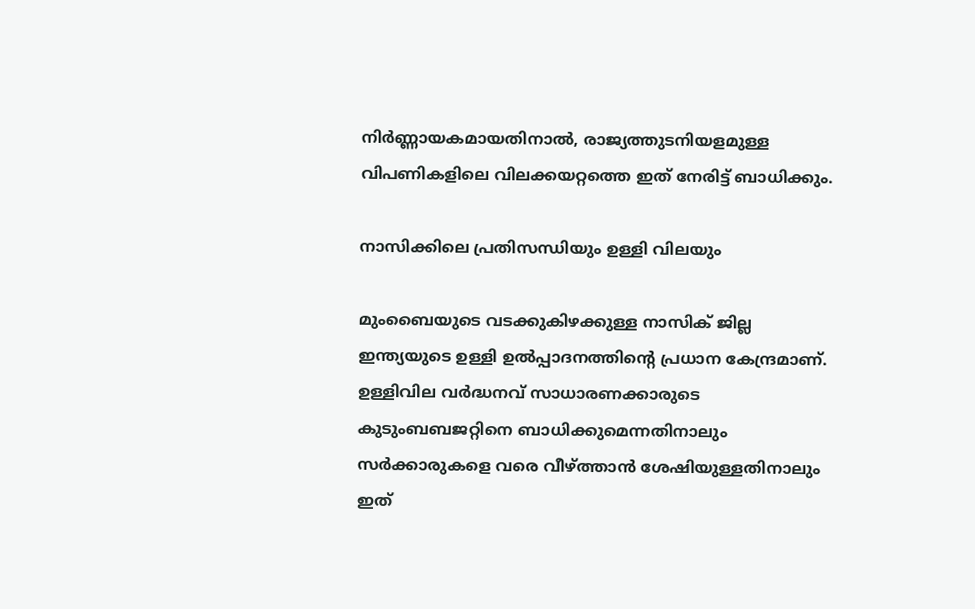നിര്‍ണ്ണായകമായതിനാല്‍, രാജ്യത്തുടനിയളമുള്ള വിപണികളിലെ വിലക്കയറ്റത്തെ ഇത് നേരിട്ട് ബാധിക്കും.

നാസിക്കിലെ പ്രതിസന്ധിയും ഉള്ളി വിലയും

മുംബൈയുടെ വടക്കുകിഴക്കുള്ള നാസിക് ജില്ല ഇന്ത്യയുടെ ഉള്ളി ഉല്‍പ്പാദനത്തിന്റെ പ്രധാന കേന്ദ്രമാണ്. ഉള്ളിവില വര്‍ദ്ധനവ് സാധാരണക്കാരുടെ കുടുംബബജറ്റിനെ ബാധിക്കുമെന്നതിനാലും സര്‍ക്കാരുകളെ വരെ വീഴ്ത്താന്‍ ശേഷിയുള്ളതിനാലും ഇത്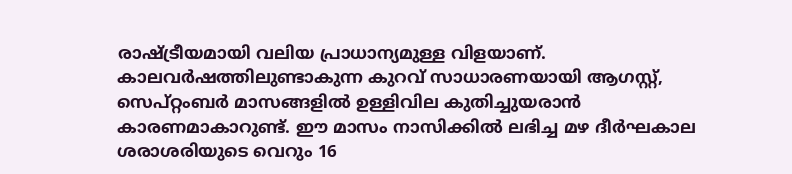രാഷ്ട്രീയമായി വലിയ പ്രാധാന്യമുള്ള വിളയാണ്. കാലവര്‍ഷത്തിലുണ്ടാകുന്ന കുറവ് സാധാരണയായി ആഗസ്റ്റ്, സെപ്റ്റംബര്‍ മാസങ്ങളില്‍ ഉള്ളിവില കുതിച്ചുയരാന്‍ കാരണമാകാറുണ്ട്. ഈ മാസം നാസിക്കില്‍ ലഭിച്ച മഴ ദീര്‍ഘകാല ശരാശരിയുടെ വെറും 16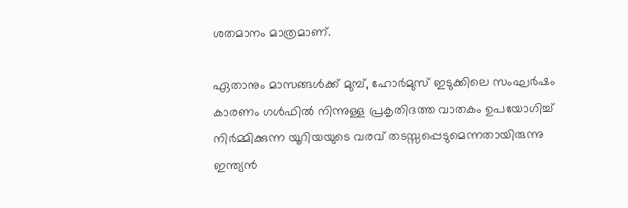ശതമാനം മാത്രമാണ്.

ഏതാനും മാസങ്ങള്‍ക്ക് മുമ്പ്, ഹോര്‍മുസ് ഇടുക്കിലെ സംഘര്‍ഷം കാരണം ഗള്‍ഫില്‍ നിന്നുള്ള പ്രകൃതിദത്ത വാതകം ഉപയോഗിച്ച് നിര്‍മ്മിക്കുന്ന യൂറിയയുടെ വരവ് തടസ്സപ്പെടുമെന്നതായിരുന്നു ഇന്ത്യന്‍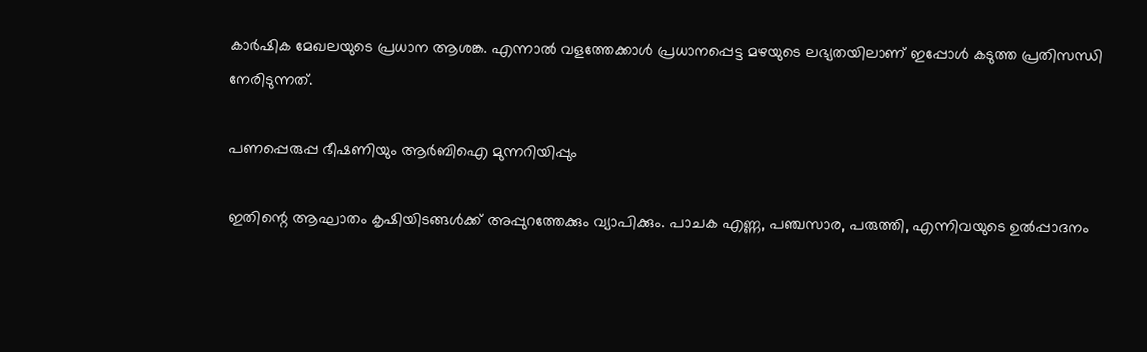കാര്‍ഷിക മേഖലയുടെ പ്രധാന ആശങ്ക. എന്നാല്‍ വളത്തേക്കാള്‍ പ്രധാനപ്പെട്ട മഴയുടെ ലഭ്യതയിലാണ് ഇപ്പോള്‍ കടുത്ത പ്രതിസന്ധി നേരിടുന്നത്.

പണപ്പെരുപ്പ ഭീഷണിയും ആര്‍ബിഐ മുന്നറിയിപ്പും

ഇതിന്റെ ആഘാതം കൃഷിയിടങ്ങള്‍ക്ക് അപ്പുറത്തേക്കും വ്യാപിക്കും. പാചക എണ്ണ, പഞ്ചസാര, പരുത്തി, എന്നിവയുടെ ഉല്‍പ്പാദനം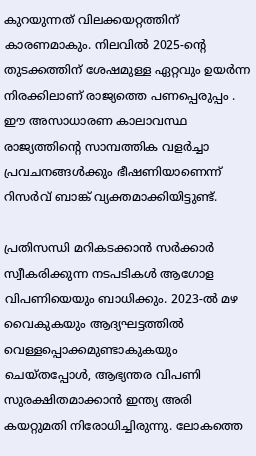കുറയുന്നത് വിലക്കയറ്റത്തിന് കാരണമാകും. നിലവില്‍ 2025-ന്റെ തുടക്കത്തിന് ശേഷമുള്ള ഏറ്റവും ഉയര്‍ന്ന നിരക്കിലാണ് രാജ്യത്തെ പണപ്പെരുപ്പം . ഈ അസാധാരണ കാലാവസ്ഥ രാജ്യത്തിന്റെ സാമ്പത്തിക വളര്‍ച്ചാ പ്രവചനങ്ങള്‍ക്കും ഭീഷണിയാണെന്ന് റിസര്‍വ് ബാങ്ക് വ്യക്തമാക്കിയിട്ടുണ്ട്.

പ്രതിസന്ധി മറികടക്കാന്‍ സര്‍ക്കാര്‍ സ്വീകരിക്കുന്ന നടപടികള്‍ ആഗോള വിപണിയെയും ബാധിക്കും. 2023-ല്‍ മഴ വൈകുകയും ആദ്യഘട്ടത്തില്‍ വെള്ളപ്പൊക്കമുണ്ടാകുകയും ചെയ്തപ്പോള്‍, ആഭ്യന്തര വിപണി സുരക്ഷിതമാക്കാന്‍ ഇന്ത്യ അരി കയറ്റുമതി നിരോധിച്ചിരുന്നു. ലോകത്തെ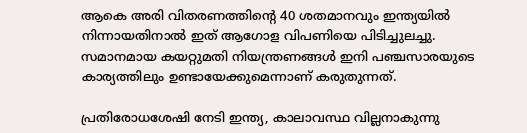ആകെ അരി വിതരണത്തിന്റെ 40 ശതമാനവും ഇന്ത്യയില്‍ നിന്നായതിനാല്‍ ഇത് ആഗോള വിപണിയെ പിടിച്ചുലച്ചു. സമാനമായ കയറ്റുമതി നിയന്ത്രണങ്ങള്‍ ഇനി പഞ്ചസാരയുടെ കാര്യത്തിലും ഉണ്ടായേക്കുമെന്നാണ് കരുതുന്നത്.

പ്രതിരോധശേഷി നേടി ഇന്ത്യ, കാലാവസ്ഥ വില്ലനാകുന്നു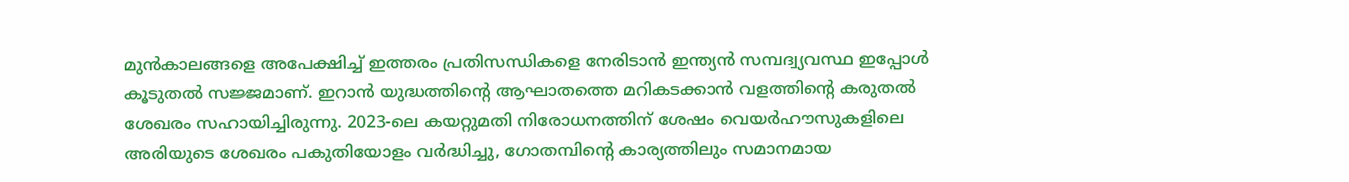മുന്‍കാലങ്ങളെ അപേക്ഷിച്ച് ഇത്തരം പ്രതിസന്ധികളെ നേരിടാന്‍ ഇന്ത്യന്‍ സമ്പദ്വ്യവസ്ഥ ഇപ്പോള്‍ കൂടുതല്‍ സജ്ജമാണ്. ഇറാന്‍ യുദ്ധത്തിന്റെ ആഘാതത്തെ മറികടക്കാന്‍ വളത്തിന്റെ കരുതല്‍ ശേഖരം സഹായിച്ചിരുന്നു. 2023-ലെ കയറ്റുമതി നിരോധനത്തിന് ശേഷം വെയര്‍ഹൗസുകളിലെ അരിയുടെ ശേഖരം പകുതിയോളം വര്‍ദ്ധിച്ചു, ഗോതമ്പിന്റെ കാര്യത്തിലും സമാനമായ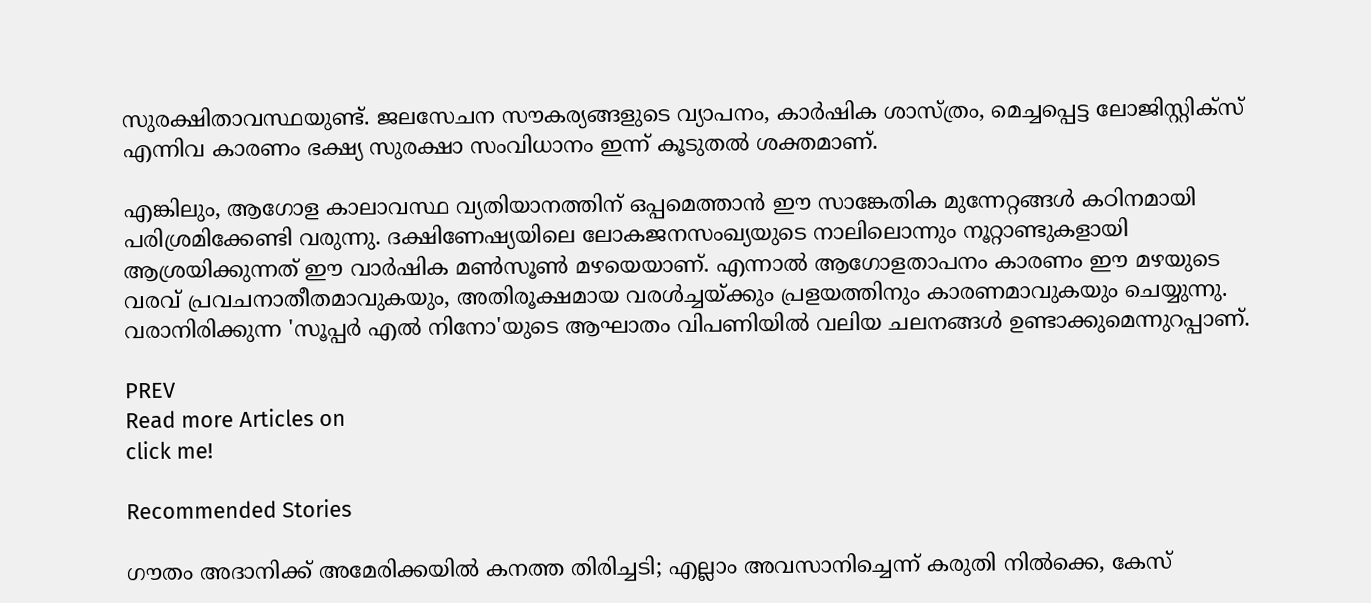സുരക്ഷിതാവസ്ഥയുണ്ട്. ജലസേചന സൗകര്യങ്ങളുടെ വ്യാപനം, കാര്‍ഷിക ശാസ്ത്രം, മെച്ചപ്പെട്ട ലോജിസ്റ്റിക്‌സ് എന്നിവ കാരണം ഭക്ഷ്യ സുരക്ഷാ സംവിധാനം ഇന്ന് കൂടുതല്‍ ശക്തമാണ്.

എങ്കിലും, ആഗോള കാലാവസ്ഥ വ്യതിയാനത്തിന് ഒപ്പമെത്താന്‍ ഈ സാങ്കേതിക മുന്നേറ്റങ്ങള്‍ കഠിനമായി പരിശ്രമിക്കേണ്ടി വരുന്നു. ദക്ഷിണേഷ്യയിലെ ലോകജനസംഖ്യയുടെ നാലിലൊന്നും നൂറ്റാണ്ടുകളായി ആശ്രയിക്കുന്നത് ഈ വാര്‍ഷിക മണ്‍സൂണ്‍ മഴയെയാണ്. എന്നാല്‍ ആഗോളതാപനം കാരണം ഈ മഴയുടെ വരവ് പ്രവചനാതീതമാവുകയും, അതിരൂക്ഷമായ വരള്‍ച്ചയ്ക്കും പ്രളയത്തിനും കാരണമാവുകയും ചെയ്യുന്നു. വരാനിരിക്കുന്ന 'സൂപ്പര്‍ എല്‍ നിനോ'യുടെ ആഘാതം വിപണിയില്‍ വലിയ ചലനങ്ങള്‍ ഉണ്ടാക്കുമെന്നുറപ്പാണ്.

PREV
Read more Articles on
click me!

Recommended Stories

ഗൗതം അദാനിക്ക് അമേരിക്കയിൽ കനത്ത തിരിച്ചടി; എല്ലാം അവസാനിച്ചെന്ന് കരുതി നിൽക്കെ, കേസ്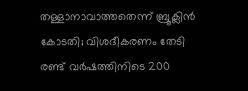തള്ളാനാവാത്തതെന്ന് ബ്രൂക്ലിന്‍ കോടതി; വിശദീകരണം തേടി
രണ്ട് വർഷത്തിനിടെ 200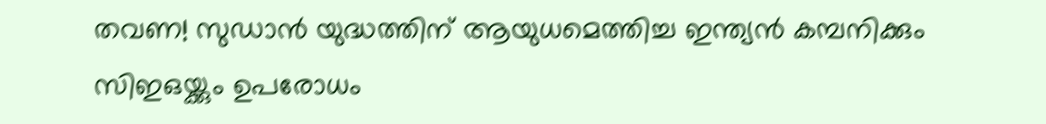തവണ! സുഡാൻ യുദ്ധത്തിന് ആയുധമെത്തിച്ച ഇന്ത്യൻ കമ്പനിക്കും സിഇഒയ്ക്കും ഉപരോധം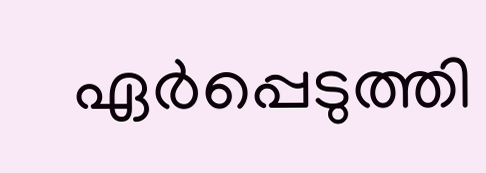ഏർപ്പെടുത്തി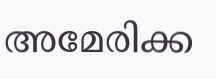അമേരിക്ക